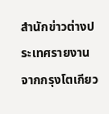สำนักข่าวต่างประเทศรายงานจากกรุงโตเกียว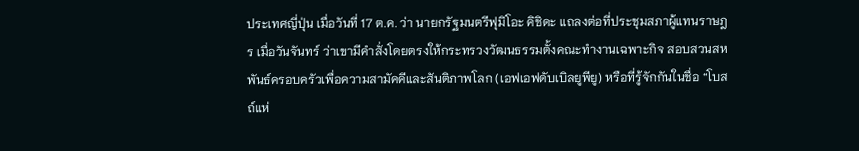ประเทศญี่ปุ่น เมื่อวันที่ 17 ต.ค. ว่า นายกรัฐมนตรีฟุมิโอะ คิชิดะ แถลงต่อที่ประชุมสภาผู้แทนราษฎร เมื่อวันจันทร์ ว่าเขามีคำสั่งโดยตรงให้กระทรวงวัฒนธรรมตั้งคณะทำงานเฉพาะกิจ สอบสวนสหพันธ์ครอบครัวเพื่อความสามัคคีและสันติภาพโลก (เอฟเอฟดับเบิลยูพียู) หรือที่รู้จักกันในชื่อ “โบสถ์แห่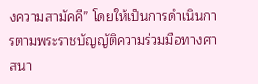งความสามัคคี” โดยให้เป็นการดำเนินการตามพระราชบัญญัติความร่วมมือทางศาสนา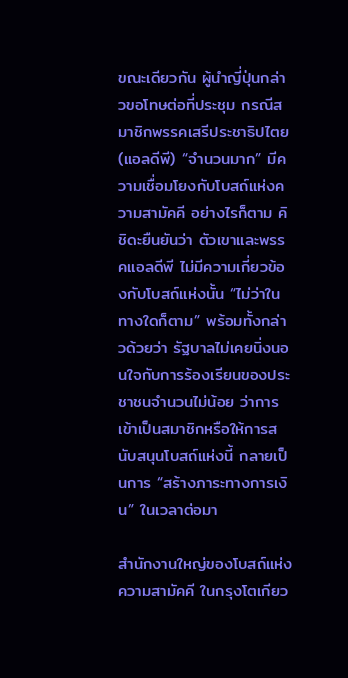ขณะเดียวกัน ผู้นำญี่ปุ่นกล่าวขอโทษต่อที่ประชุม กรณีสมาชิกพรรคเสรีประชาธิปไตย (แอลดีพี) “จำนวนมาก” มีความเชื่อมโยงกับโบสถ์แห่งความสามัคคี อย่างไรก็ตาม คิชิดะยืนยันว่า ตัวเขาและพรรคแอลดีพี ไม่มีความเกี่ยวข้องกับโบสถ์แห่งนั้น “ไม่ว่าในทางใดก็ตาม” พร้อมทั้งกล่าวด้วยว่า รัฐบาลไม่เคยนิ่งนอนใจกับการร้องเรียนของประชาชนจำนวนไม่น้อย ว่าการเข้าเป็นสมาชิกหรือให้การสนับสนุนโบสถ์แห่งนี้ กลายเป็นการ “สร้างภาระทางการเงิน” ในเวลาต่อมา

สำนักงานใหญ่ของโบสถ์แห่งความสามัคคี ในกรุงโตเกียว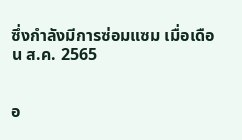ซึ่งกำลังมีการซ่อมแซม เมื่อเดือน ส.ค. 2565


อ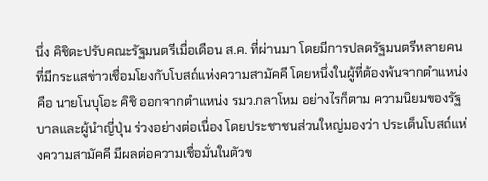นึ่ง คิชิดะปรับคณะรัฐมนตรีเมื่อเดือน ส.ค. ที่ผ่านมา โดยมีการปลดรัฐมนตรีหลายคน ที่มีกระแสข่าวเชื่อมโยงกับโบสถ์แห่งความสามัคคี โดยหนึ่งในผู้ที่ต้องพ้นจากตำแหน่ง คือ นายโนบุโอะ คิชิ ออกจากตำแหน่ง รมว.กลาโหม อย่างไรก็ตาม ความนิยมของรัฐบาลและผู้นำญี่ปุ่น ร่วงอย่างต่อเนื่อง โดยประชาชนส่วนใหญ่มองว่า ประเด็นโบสถ์แห่งความสามัคคี มีผลต่อความเชื่อมั่นในตัวข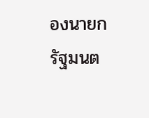องนายกรัฐมนต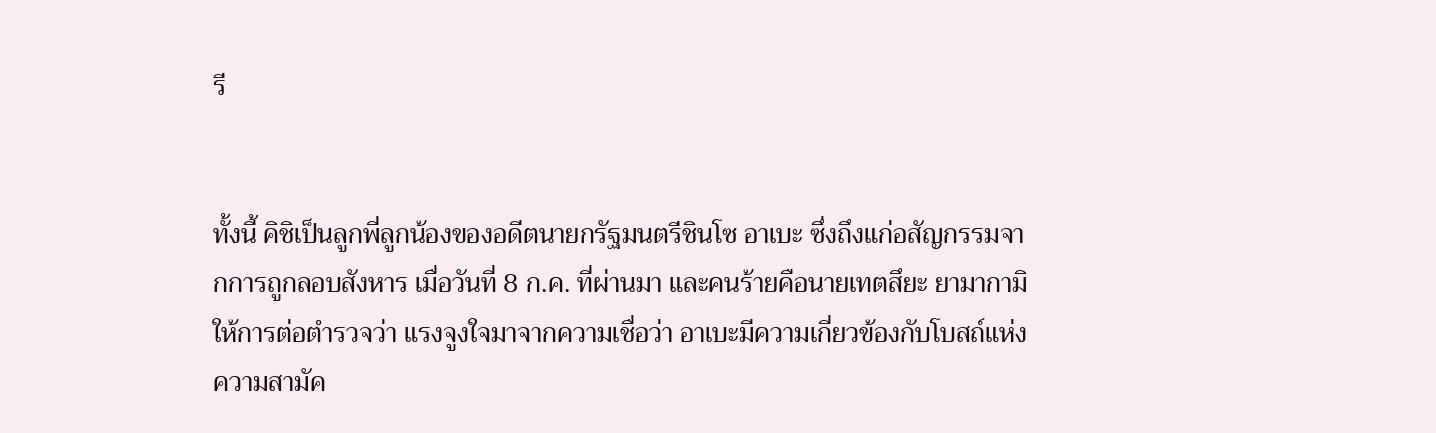รี


ทั้งนี้ คิชิเป็นลูกพี่ลูกน้องของอดีตนายกรัฐมนตรีชินโซ อาเบะ ซึ่งถึงแก่อสัญกรรมจากการถูกลอบสังหาร เมื่อวันที่ 8 ก.ค. ที่ผ่านมา และคนร้ายคือนายเทตสึยะ ยามากามิ ให้การต่อตำรวจว่า แรงจูงใจมาจากความเชื่อว่า อาเบะมีความเกี่ยวข้องกับโบสถ์แห่งความสามัค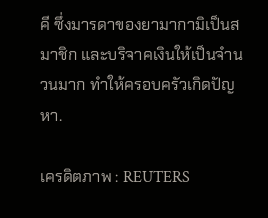คี ซึ่งมารดาของยามากามิเป็นสมาชิก และบริจาคเงินให้เป็นจำนวนมาก ทำให้ครอบครัวเกิดปัญหา.

เครดิตภาพ : REUTERS